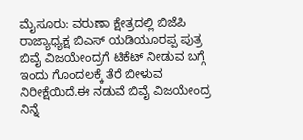ಮೈಸೂರು: ವರುಣಾ ಕ್ಷೇತ್ರದಲ್ಲಿ ಬಿಜೆಪಿ ರಾಜ್ಯಾಧ್ಯಕ್ಷ ಬಿಎಸ್ ಯಡಿಯೂರಪ್ಪ ಪುತ್ರ ಬಿವೈ ವಿಜಯೇಂದ್ರಗೆ ಟಿಕೆಟ್ ನೀಡುವ ಬಗ್ಗೆ ಇಂದು ಗೊಂದಲಕ್ಕೆ ತೆರೆ ಬೀಳುವ ನಿರೀಕ್ಷೆಯಿದೆ.ಈ ನಡುವೆ ಬಿವೈ ವಿಜಯೇಂದ್ರ ನಿನ್ನೆ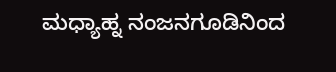ಮಧ್ಯಾಹ್ನ ನಂಜನಗೂಡಿನಿಂದ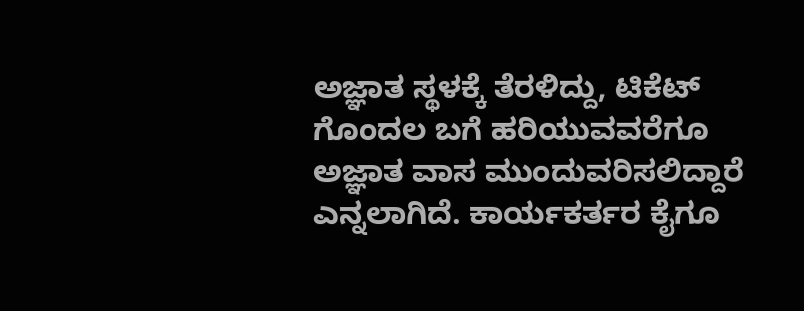ಅಜ್ಞಾತ ಸ್ಥಳಕ್ಕೆ ತೆರಳಿದ್ದು, ಟಿಕೆಟ್ ಗೊಂದಲ ಬಗೆ ಹರಿಯುವವರೆಗೂ ಅಜ್ಞಾತ ವಾಸ ಮುಂದುವರಿಸಲಿದ್ದಾರೆ ಎನ್ನಲಾಗಿದೆ. ಕಾರ್ಯಕರ್ತರ ಕೈಗೂ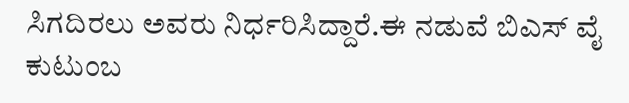ಸಿಗದಿರಲು ಅವರು ನಿರ್ಧರಿಸಿದ್ದಾರೆ.ಈ ನಡುವೆ ಬಿಎಸ್ ವೈ ಕುಟುಂಬ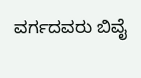ವರ್ಗದವರು ಬಿವೈ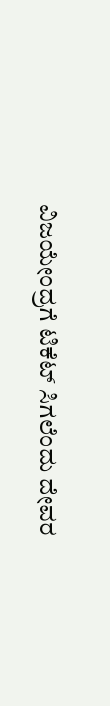ವಿಜಯೇಂದ್ರಗೆ ಟಿಕೆಟ್ ಸಿಗಲೆಂದು ದೇವರ